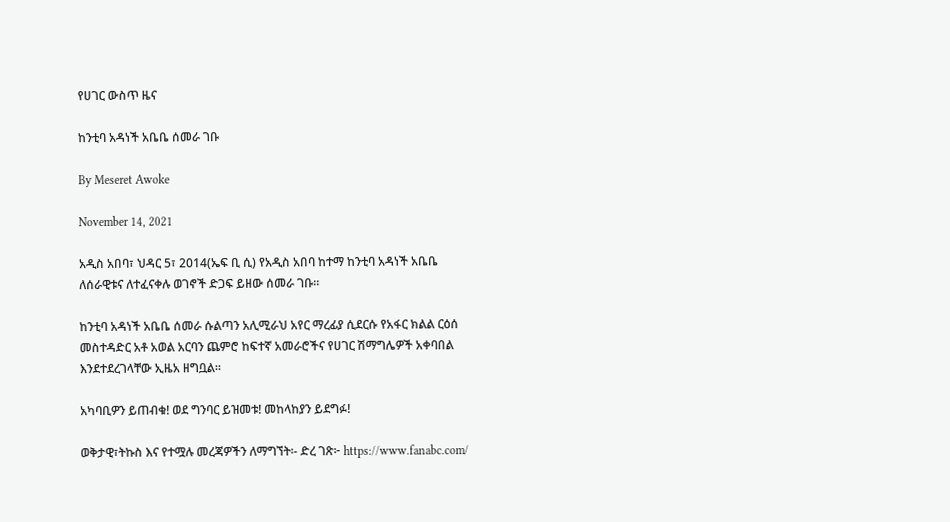የሀገር ውስጥ ዜና

ከንቲባ አዳነች አቤቤ ሰመራ ገቡ

By Meseret Awoke

November 14, 2021

አዲስ አበባ፣ ህዳር 5፣ 2014(ኤፍ ቢ ሲ) የአዲስ አበባ ከተማ ከንቲባ አዳነች አቤቤ ለሰራዊቱና ለተፈናቀሉ ወገኖች ድጋፍ ይዘው ሰመራ ገቡ።

ከንቲባ አዳነች አቤቤ ሰመራ ሱልጣን አሊሚራህ አየር ማረፊያ ሲደርሱ የአፋር ክልል ርዕሰ መስተዳድር አቶ አወል አርባን ጨምሮ ከፍተኛ አመራሮችና የሀገር ሽማግሌዎች አቀባበል እንደተደረገላቸው ኢዜአ ዘግቧል።

አካባቢዎን ይጠብቁ! ወደ ግንባር ይዝመቱ! መከላከያን ይደግፉ!

ወቅታዊ፣ትኩስ እና የተሟሉ መረጃዎችን ለማግኘት፡- ድረ ገጽ፦ https://www.fanabc.com/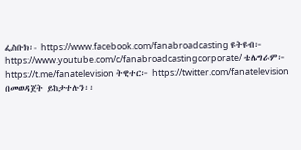ፌስቡክ፡- https://www.facebook.com/fanabroadcasting ዩትዩብ፦ https://www.youtube.com/c/fanabroadcastingcorporate/ ቴሌግራም፦ https://t.me/fanatelevision ትዊተር፦ https://twitter.com/fanatelevision በመወዳጀት ይከታተሉን፡፡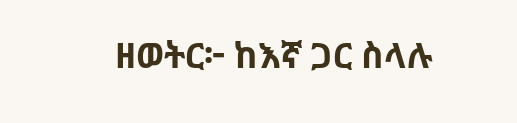ዘወትር፦ ከእኛ ጋር ስላሉ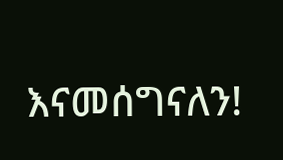እናመሰግናለን!